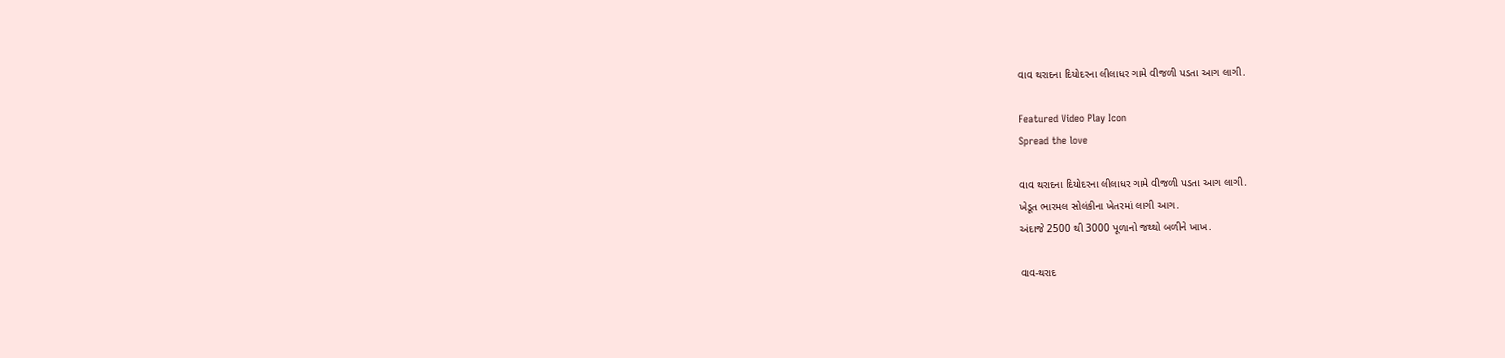વાવ થરાદના દિયોદરના લીલાધર ગામે વીજળી પડતા આગ લાગી.

Featured Video Play Icon
Spread the love

વાવ થરાદના દિયોદરના લીલાધર ગામે વીજળી પડતા આગ લાગી.
ખેડૂત ભારમલ સોલંકીના ખેતરમાં લાગી આગ.
અંદાજે 2500 થી 3000 પૂળાનો જથ્થો બળીને ખાખ.

વાવ-થરાદ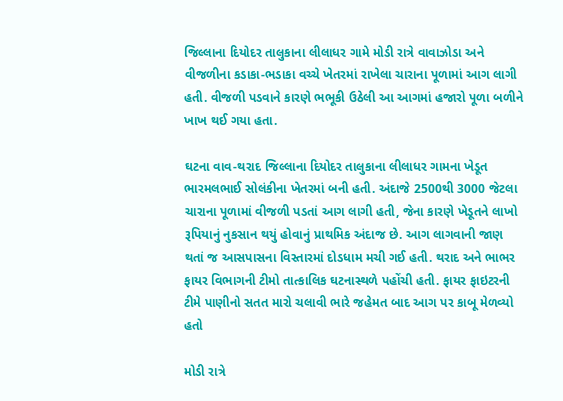જિલ્લાના દિયોદર તાલુકાના લીલાધર ગામે મોડી રાત્રે વાવાઝોડા અને વીજળીના કડાકા-ભડાકા વચ્ચે ખેતરમાં રાખેલા ચારાના પૂળામાં આગ લાગી હતી. વીજળી પડવાને કારણે ભભૂકી ઉઠેલી આ આગમાં હજારો પૂળા બળીને ખાખ થઈ ગયા હતા.

ઘટના વાવ-થરાદ જિલ્લાના દિયોદર તાલુકાના લીલાધર ગામના ખેડૂત ભારમલભાઈ સોલંકીના ખેતરમાં બની હતી. અંદાજે 2500થી 3000 જેટલા ચારાના પૂળામાં વીજળી પડતાં આગ લાગી હતી, જેના કારણે ખેડૂતને લાખો રૂપિયાનું નુકસાન થયું હોવાનું પ્રાથમિક અંદાજ છે. આગ લાગવાની જાણ થતાં જ આસપાસના વિસ્તારમાં દોડધામ મચી ગઈ હતી. થરાદ અને ભાભર ફાયર વિભાગની ટીમો તાત્કાલિક ઘટનાસ્થળે પહોંચી હતી. ફાયર ફાઇટરની ટીમે પાણીનો સતત મારો ચલાવી ભારે જહેમત બાદ આગ પર કાબૂ મેળવ્યો હતો

મોડી રાત્રે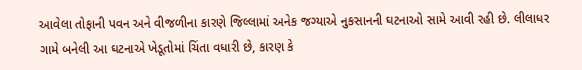આવેલા તોફાની પવન અને વીજળીના કારણે જિલ્લામાં અનેક જગ્યાએ નુકસાનની ઘટનાઓ સામે આવી રહી છે. લીલાધર ગામે બનેલી આ ઘટનાએ ખેડૂતોમાં ચિંતા વધારી છે, કારણ કે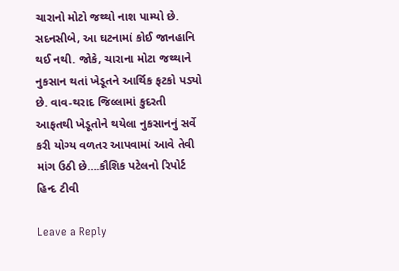ચારાનો મોટો જથ્થો નાશ પામ્યો છે. સદનસીબે, આ ઘટનામાં કોઈ જાનહાનિ થઈ નથી. જોકે, ચારાના મોટા જથ્થાને નુકસાન થતાં ખેડૂતને આર્થિક ફટકો પડ્યો છે. વાવ-થરાદ જિલ્લામાં કુદરતી આફતથી ખેડૂતોને થયેલા નુકસાનનું સર્વે કરી યોગ્ય વળતર આપવામાં આવે તેવી માંગ ઉઠી છે….કૌશિક પટેલનો રિપોર્ટ હિન્દ ટીવી

Leave a Reply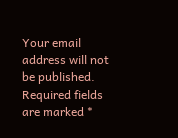Your email address will not be published. Required fields are marked *